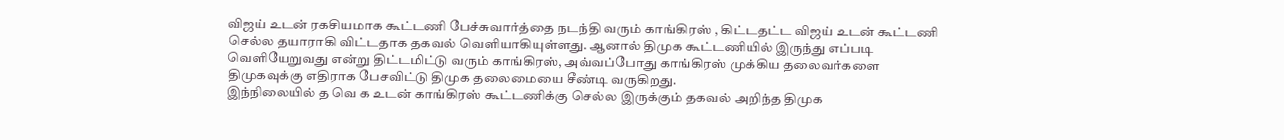விஜய் உடன் ரகசியமாக கூட்டணி பேச்சுவார்த்தை நடந்தி வரும் காங்கிரஸ் , கிட்டதட்ட விஜய் உடன் கூட்டணி செல்ல தயாராகி விட்டதாக தகவல் வெளியாகியுள்ளது. ஆனால் திமுக கூட்டணியில் இருந்து எப்படி வெளியேறுவது என்று திட்டமிட்டு வரும் காங்கிரஸ், அவ்வப்போது காங்கிரஸ் முக்கிய தலைவர்களை திமுகவுக்கு எதிராக பேசவிட்டு திமுக தலைமையை சீண்டி வருகிறது.
இந்நிலையில் த வெ க உடன் காங்கிரஸ் கூட்டணிக்கு செல்ல இருக்கும் தகவல் அறிந்த திமுக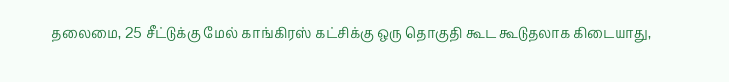தலைமை, 25 சீட்டுக்கு மேல் காங்கிரஸ் கட்சிக்கு ஒரு தொகுதி கூட கூடுதலாக கிடையாது,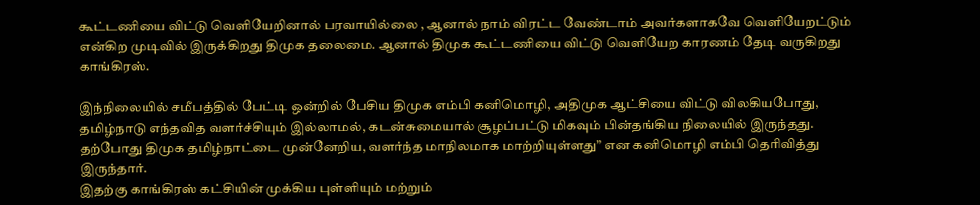கூட்டணியை விட்டு வெளியேறினால் பரவாயில்லை , ஆனால் நாம் விரட்ட வேண்டாம் அவர்களாகவே வெளியேறட்டும் என்கிற முடிவில் இருக்கிறது திமுக தலைமை. ஆனால் திமுக கூட்டணியை விட்டு வெளியேற காரணம் தேடி வருகிறது காங்கிரஸ்.

இந்நிலையில் சமீபத்தில் பேட்டி ஒன்றில் பேசிய திமுக எம்பி கனிமொழி, அதிமுக ஆட்சியை விட்டு விலகியபோது, தமிழ்நாடு எந்தவித வளர்ச்சியும் இல்லாமல், கடன்சுமையால் சூழப்பட்டு மிகவும் பின்தங்கிய நிலையில் இருந்தது. தற்போது திமுக தமிழ்நாட்டை முன்னேறிய, வளர்ந்த மாநிலமாக மாற்றியுள்ளது” என கனிமொழி எம்பி தெரிவித்து இருந்தார்.
இதற்கு காங்கிரஸ் கட்சியின் முக்கிய புள்ளியும் மற்றும்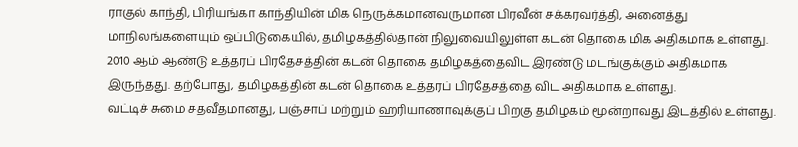ராகுல் காந்தி, பிரியங்கா காந்தியின் மிக நெருக்கமானவருமான பிரவீன் சக்கரவர்த்தி, அனைத்து மாநிலங்களையும் ஒப்பிடுகையில், தமிழகத்தில்தான் நிலுவையிலுள்ள கடன் தொகை மிக அதிகமாக உள்ளது. 2010 ஆம் ஆண்டு உத்தரப் பிரதேசத்தின் கடன் தொகை தமிழகத்தைவிட இரண்டு மடங்குக்கும் அதிகமாக இருந்தது. தற்போது, தமிழகத்தின் கடன் தொகை உத்தரப் பிரதேசத்தை விட அதிகமாக உள்ளது.
வட்டிச் சுமை சதவீதமானது, பஞ்சாப் மற்றும் ஹரியாணாவுக்குப் பிறகு தமிழகம் மூன்றாவது இடத்தில் உள்ளது.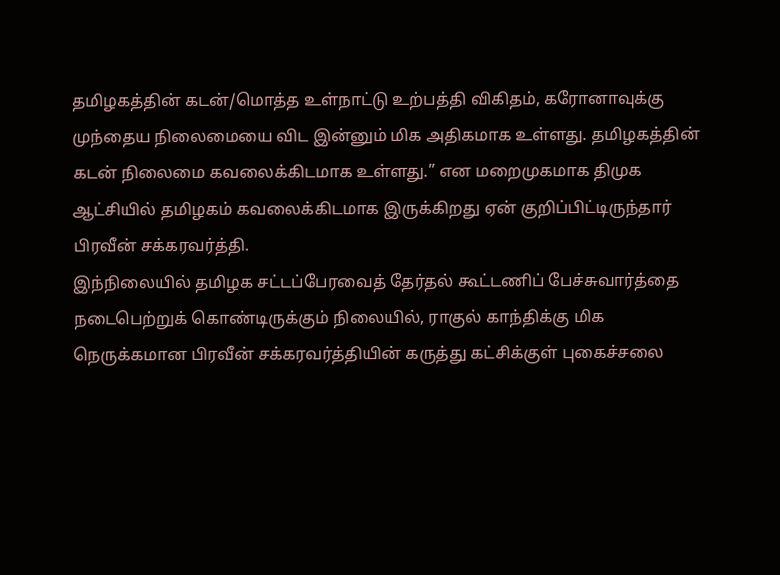தமிழகத்தின் கடன்/மொத்த உள்நாட்டு உற்பத்தி விகிதம், கரோனாவுக்கு முந்தைய நிலைமையை விட இன்னும் மிக அதிகமாக உள்ளது. தமிழகத்தின் கடன் நிலைமை கவலைக்கிடமாக உள்ளது.” என மறைமுகமாக திமுக ஆட்சியில் தமிழகம் கவலைக்கிடமாக இருக்கிறது ஏன் குறிப்பிட்டிருந்தார் பிரவீன் சக்கரவர்த்தி.
இந்நிலையில் தமிழக சட்டப்பேரவைத் தேர்தல் கூட்டணிப் பேச்சுவார்த்தை நடைபெற்றுக் கொண்டிருக்கும் நிலையில், ராகுல் காந்திக்கு மிக நெருக்கமான பிரவீன் சக்கரவர்த்தியின் கருத்து கட்சிக்குள் புகைச்சலை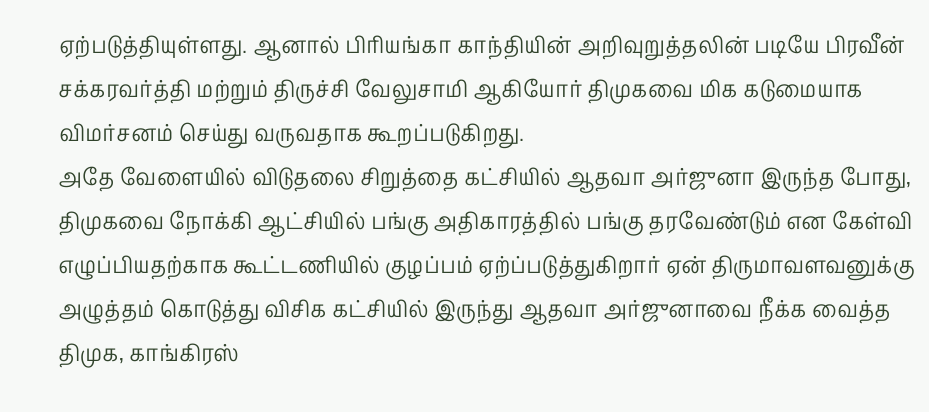ஏற்படுத்தியுள்ளது. ஆனால் பிரியங்கா காந்தியின் அறிவுறுத்தலின் படியே பிரவீன் சக்கரவர்த்தி மற்றும் திருச்சி வேலுசாமி ஆகியோர் திமுகவை மிக கடுமையாக விமர்சனம் செய்து வருவதாக கூறப்படுகிறது.
அதே வேளையில் விடுதலை சிறுத்தை கட்சியில் ஆதவா அர்ஜுனா இருந்த போது, திமுகவை நோக்கி ஆட்சியில் பங்கு அதிகாரத்தில் பங்கு தரவேண்டும் என கேள்வி எழுப்பியதற்காக கூட்டணியில் குழப்பம் ஏற்ப்படுத்துகிறார் ஏன் திருமாவளவனுக்கு அழுத்தம் கொடுத்து விசிக கட்சியில் இருந்து ஆதவா அர்ஜுனாவை நீக்க வைத்த திமுக, காங்கிரஸ்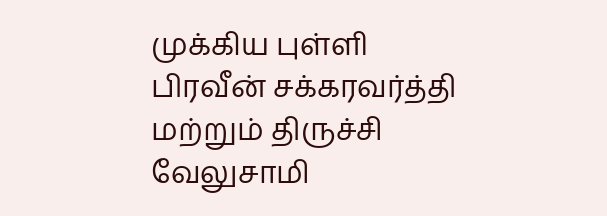முக்கிய புள்ளி பிரவீன் சக்கரவர்த்தி மற்றும் திருச்சி வேலுசாமி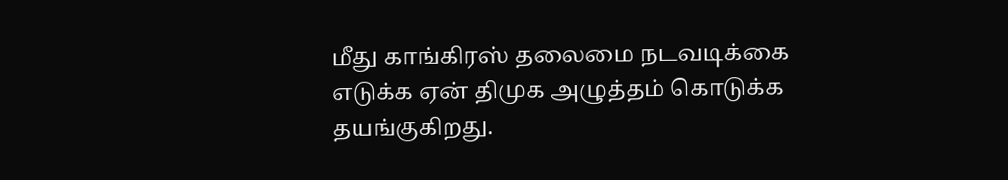மீது காங்கிரஸ் தலைமை நடவடிக்கை எடுக்க ஏன் திமுக அழுத்தம் கொடுக்க தயங்குகிறது.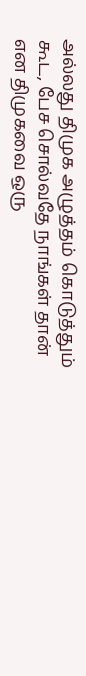அல்லது திமுக அழுத்தம் கொடுத்தும் கூட, பேச சொல்வதே நாங்கள் தான் என திமுகவை ஒரு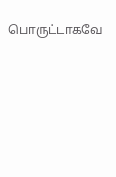பொருட்டாகவே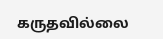கருதவில்லை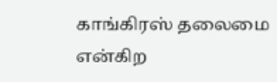காங்கிரஸ் தலைமை என்கிற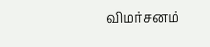விமர்சனம்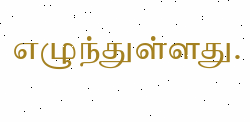எழுந்துள்ளது.